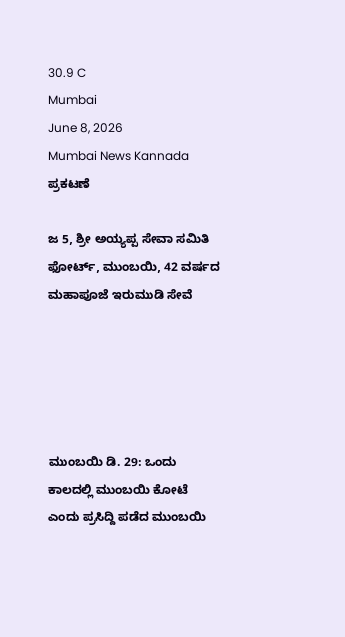30.9 C
Mumbai
June 8, 2026
Mumbai News Kannada
ಪ್ರಕಟಣೆ

ಜ‌ 5, ಶ್ರೀ ಅಯ್ಯಪ್ಪ ಸೇವಾ ಸಮಿತಿ ಫೋರ್ಟ್, ಮುಂಬಯಿ, 42 ವರ್ಷದ ಮಹಾಪೂಜೆ ಇರುಮುಡಿ ಸೇವೆ





ಮುಂಬಯಿ ಡಿ. 29: ಒಂದು ಕಾಲದಲ್ಲಿ ಮುಂಬಯಿ ಕೋಟೆ ಎಂದು ಪ್ರಸಿದ್ದಿ ಪಡೆದ ಮುಂಬಯಿ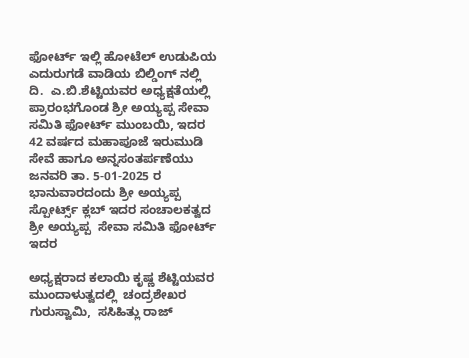ಫೋರ್ಟ್ ಇಲ್ಲಿ ಹೋಟೆಲ್ ಉಡುಪಿಯ ಎದುರುಗಡೆ ವಾಡಿಯ ಬಿಲ್ಡಿಂಗ್ ನಲ್ಲಿ ದಿ.  ಎ.ಬಿ.ಶೆಟ್ಟಿಯವರ ಅಧ್ಯಕ್ಷತೆಯಲ್ಲಿ ಪ್ರಾರಂಭಗೊಂಡ ಶ್ರೀ ಅಯ್ಯಪ್ಪ ಸೇವಾ ಸಮಿತಿ ಫೋರ್ಟ್ ಮುಂಬಯಿ, ಇದರ 42 ವರ್ಷದ ಮಹಾಪೂಜೆ ಇರುಮುಡಿ ಸೇವೆ ಹಾಗೂ ಅನ್ನಸಂತರ್ಪಣೆಯು ಜನವರಿ ತಾ. 5-01-2025 ರ ಭಾನುವಾರದಂದು ಶ್ರೀ ಅಯ್ಯಪ್ಪ  ಸ್ಪೋರ್ಟ್ಸ್ ಕ್ಲಬ್ ಇದರ ಸಂಚಾಲಕತ್ವದ ಶ್ರೀ ಅಯ್ಯಪ್ಪ  ಸೇವಾ ಸಮಿತಿ ಫೋರ್ಟ್ ಇದರ

ಅಧ್ಯಕ್ಷರಾದ ಕಲಾಯಿ ಕೃಷ್ಣ ಶೆಟ್ಟಿಯವರ ಮುಂದಾಳುತ್ವದಲ್ಲಿ  ಚಂದ್ರಶೇಖರ ಗುರುಸ್ವಾಮಿ,  ಸಸಿಹಿತ್ಲು ರಾಜ್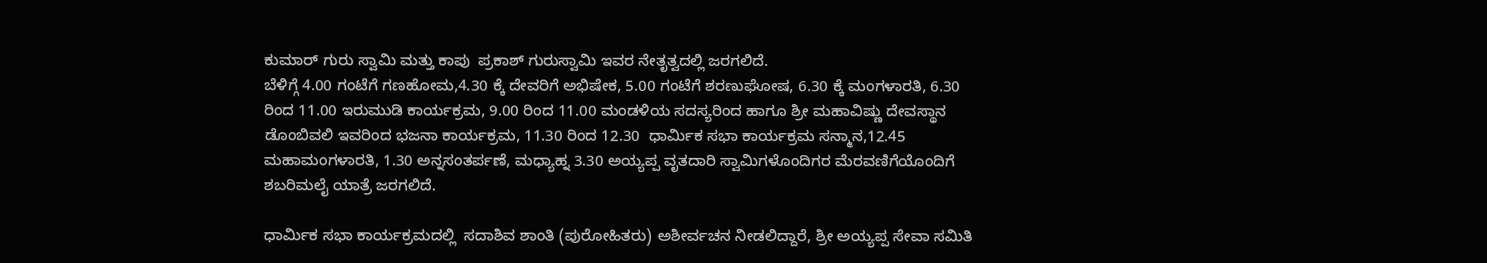ಕುಮಾರ್ ಗುರು ಸ್ವಾಮಿ ಮತ್ತು ಕಾಪು  ಪ್ರಕಾಶ್ ಗುರುಸ್ವಾಮಿ ಇವರ ನೇತೃತ್ವದಲ್ಲಿ ಜರಗಲಿದೆ.
ಬೆಳಿಗ್ಗೆ 4.00 ಗಂಟೆಗೆ ಗಣಹೋಮ,4.30 ಕ್ಕೆ ದೇವರಿಗೆ ಅಭಿಷೇಕ, 5.00 ಗಂಟೆಗೆ ಶರಣುಘೋಷ, 6.30 ಕ್ಕೆ ಮಂಗಳಾರತಿ, 6.30 ರಿಂದ 11.00 ಇರುಮುಡಿ ಕಾರ್ಯಕ್ರಮ, 9.00 ರಿಂದ 11.00 ಮಂಡಳಿಯ ಸದಸ್ಯರಿಂದ ಹಾಗೂ ಶ್ರೀ ಮಹಾವಿಷ್ಣು ದೇವಸ್ಥಾನ ಡೊಂಬಿವಲಿ ಇವರಿಂದ ಭಜನಾ ಕಾರ್ಯಕ್ರಮ, 11.30 ರಿಂದ 12.30  ಧಾರ್ಮಿಕ ಸಭಾ ಕಾರ್ಯಕ್ರಮ ಸನ್ಮಾನ,12.45 ಮಹಾಮಂಗಳಾರತಿ, 1.30 ಅನ್ನಸಂತರ್ಪಣೆ, ಮಧ್ಯಾಹ್ನ 3.30 ಅಯ್ಯಪ್ಪ ವೃತದಾರಿ ಸ್ವಾಮಿಗಳೊಂದಿಗರ ಮೆರವಣಿಗೆಯೊಂದಿಗೆ ಶಬರಿಮಲೈ ಯಾತ್ರೆ ಜರಗಲಿದೆ.

ಧಾರ್ಮಿಕ ಸಭಾ ಕಾರ್ಯಕ್ರಮದಲ್ಲಿ  ಸದಾಶಿವ ಶಾಂತಿ (ಪುರೋಹಿತರು) ಅಶೀರ್ವಚನ ನೀಡಲಿದ್ದಾರೆ, ಶ್ರೀ ಅಯ್ಯಪ್ಪ ಸೇವಾ ಸಮಿತಿ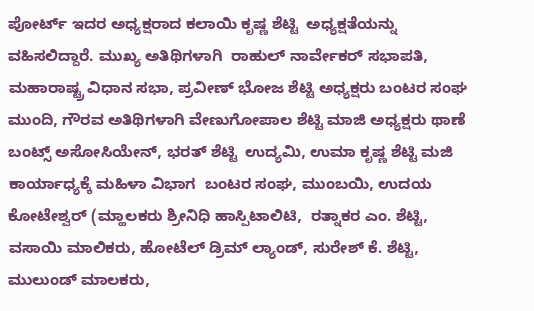ಪೋರ್ಟ್ ಇದರ ಅಧ್ಯಕ್ಷರಾದ ಕಲಾಯಿ ಕೃಷ್ಣ ಶೆಟ್ಟಿ  ಅಧ್ಯಕ್ಷತೆಯನ್ನು ವಹಿಸಲಿದ್ದಾರೆ. ಮುಖ್ಯ ಅತಿಥಿಗಳಾಗಿ  ರಾಹುಲ್ ನಾರ್ವೇಕರ್ ಸಭಾಪತಿ, ಮಹಾರಾಷ್ಟ್ರ ವಿಧಾನ ಸಭಾ, ಪ್ರವೀಣ್ ಭೋಜ ಶೆಟ್ಟಿ ಅಧ್ಯಕ್ಷರು ಬಂಟರ ಸಂಘ ಮುಂದಿ, ಗೌರವ ಅತಿಥಿಗಳಾಗಿ ವೇಣುಗೋಪಾಲ ಶೆಟ್ಟಿ ಮಾಜಿ ಅಧ್ಯಕ್ಷರು ಥಾಣೆ ಬಂಟ್ಸ್ ಅಸೋಸಿಯೇನ್, ಭರತ್ ಶೆಟ್ಟಿ  ಉದ್ಯಮಿ, ಉಮಾ ಕೃಷ್ಣ ಶೆಟ್ಟಿ ಮಜಿ ಕಾರ್ಯಾಧ್ಯಕ್ಕೆ ಮಹಿಳಾ ವಿಭಾಗ  ಬಂಟರ ಸಂಘ, ಮುಂಬಯಿ, ಉದಯ ಕೋಟೇಶ್ವರ್ (ಮ್ಹಾಲಕರು ಶ್ರೀನಿಧಿ ಹಾಸ್ಪಿಟಾಲಿಟಿ,  ರತ್ನಾಕರ ಎಂ. ಶೆಟ್ಟಿ, ವಸಾಯಿ ಮಾಲಿಕರು, ಹೋಟೆಲ್‌ ಡ್ರಿಮ್ ಲ್ಯಾಂಡ್, ಸುರೇಶ್ ಕೆ. ಶೆಟ್ಟಿ, ಮುಲುಂಡ್ ಮಾಲಕರು,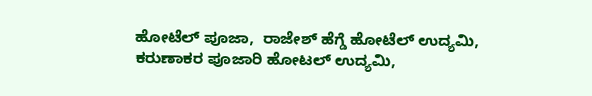ಹೋಟೆಲ್ ಪೂಜಾ,  ರಾಜೇಶ್ ಹೆಗ್ಡೆ ಹೋಟೆಲ್ ಉದ್ಯಮಿ,  ಕರುಣಾಕರ ಪೂಜಾರಿ ಹೋಟಲ್ ಉದ್ಯಮಿ,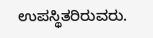ಉಪಸ್ಥಿತರಿರುವರು.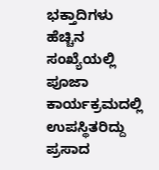ಭಕ್ತಾದಿಗಳು ಹೆಚ್ಚಿನ ಸಂಖ್ಯೆಯಲ್ಲಿ ಪೂಜಾ ಕಾರ್ಯಕ್ರಮದಲ್ಲಿ ಉಪಸ್ಥಿತರಿದ್ದು ಪ್ರಸಾದ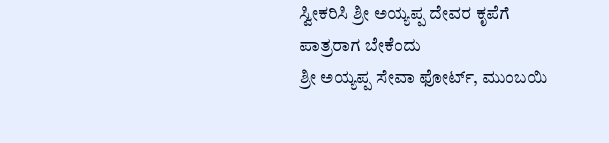ಸ್ವೀಕರಿಸಿ ಶ್ರೀ ಅಯ್ಯಪ್ಪ ದೇವರ ಕೃಪೆಗೆ ಪಾತ್ರರಾಗ ಬೇಕೆಂದು
ಶ್ರೀ ಅಯ್ಯಪ್ಪ ಸೇವಾ ಫೋರ್ಟ್, ಮುಂಬಯಿ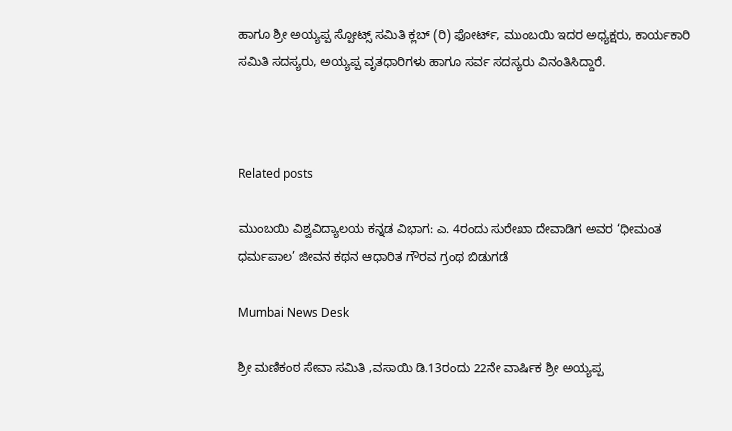ಹಾಗೂ ಶ್ರೀ ಅಯ್ಯಪ್ಪ ಸ್ಪೋಟ್ಸ್ ಸಮಿತಿ ಕ್ಲಬ್ (ರಿ) ಫೋರ್ಟ್, ಮುಂಬಯಿ ಇದರ ಅಧ್ಯಕ್ಷರು, ಕಾರ್ಯಕಾರಿ ಸಮಿತಿ ಸದಸ್ಯರು, ಅಯ್ಯಪ್ಪ ವೃತಧಾರಿಗಳು ಹಾಗೂ ಸರ್ವ ಸದಸ್ಯರು ವಿನಂತಿಸಿದ್ದಾರೆ.



Related posts

ಮುಂಬಯಿ ವಿಶ್ವವಿದ್ಯಾಲಯ ಕನ್ನಡ ವಿಭಾಗ: ಎ. 4ರಂದು ಸುರೇಖಾ ದೇವಾಡಿಗ ಅವರ ‘ಧೀಮಂತ ಧರ್ಮಪಾಲ’ ಜೀವನ ಕಥನ ಆಧಾರಿತ ಗೌರವ ಗ್ರಂಥ ಬಿಡುಗಡೆ

Mumbai News Desk

ಶ್ರೀ ಮಣಿಕಂಠ ಸೇವಾ ಸಮಿತಿ ,ವಸಾಯಿ ಡಿ.13ರಂದು 22ನೇ ವಾರ್ಷಿಕ ಶ್ರೀ ಅಯ್ಯಪ್ಪ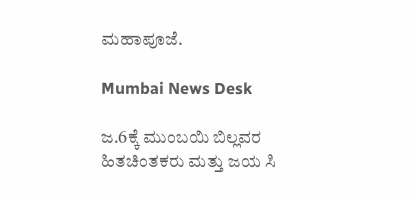ಮಹಾಪೂಜೆ.

Mumbai News Desk

ಜ.6ಕ್ಕೆ ಮುಂಬಯಿ ಬಿಲ್ಲವರ ಹಿತಚಿಂತಕರು ಮತ್ತು ಜಯ ಸಿ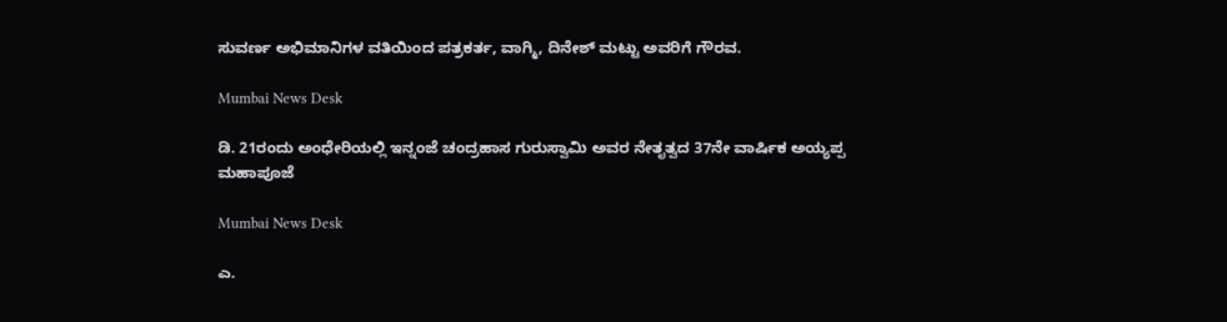ಸುವರ್ಣ ಅಭಿಮಾನಿಗಳ ವತಿಯಿಂದ ಪತ್ರಕರ್ತ, ವಾಗ್ಮಿ, ದಿನೇಶ್ ಮಟ್ಟು ಅವರಿಗೆ ಗೌರವ.

Mumbai News Desk

ಡಿ. 21ರಂದು ಅಂಧೇರಿಯಲ್ಲಿ ಇನ್ನಂಜೆ ಚಂದ್ರಹಾಸ ಗುರುಸ್ವಾಮಿ ಅವರ ನೇತೃತ್ವದ 37ನೇ ವಾರ್ಷಿಕ ಅಯ್ಯಪ್ಪ ಮಹಾಪೂಜೆ

Mumbai News Desk

ಎ.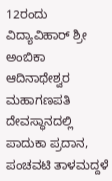12ರಂದು ವಿದ್ಯಾವಿಹಾರ್ ಶ್ರೀ ಅಂಬಿಕಾ ಆದಿನಾಥೇಶ್ವರ ಮಹಾಗಣಪತಿ ದೇವಸ್ಥಾನದಲ್ಲಿ ಪಾದುಕಾ ಪ್ರದಾನ, ಪಂಚವಟಿ ತಾಳಮದ್ದಳೆ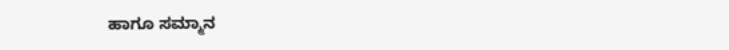ಹಾಗೂ ಸಮ್ಮಾನ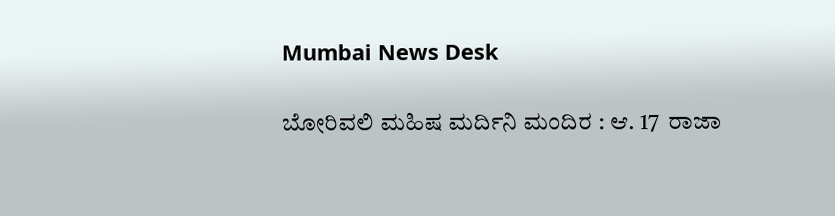Mumbai News Desk

ಬೋರಿವಲಿ ಮಹಿಷ ಮರ್ದಿನಿ ಮಂದಿರ : ಆ. 17  ರಾಜಾ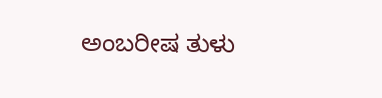ಅಂಬರೀಷ ತುಳು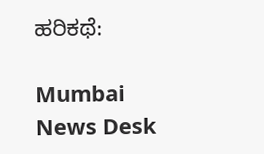ಹರಿಕಥೆ:

Mumbai News Desk